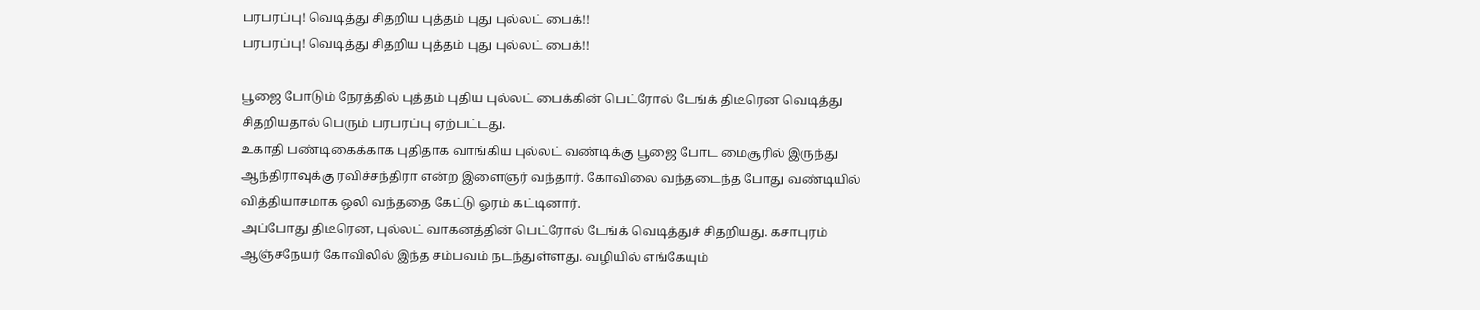பரபரப்பு! வெடித்து சிதறிய புத்தம் புது புல்லட் பைக்!!
பரபரப்பு! வெடித்து சிதறிய புத்தம் புது புல்லட் பைக்!!

பூஜை போடும் நேரத்தில் புத்தம் புதிய புல்லட் பைக்கின் பெட்ரோல் டேங்க் திடீரென வெடித்து சிதறியதால் பெரும் பரபரப்பு ஏற்பட்டது.
உகாதி பண்டிகைக்காக புதிதாக வாங்கிய புல்லட் வண்டிக்கு பூஜை போட மைசூரில் இருந்து ஆந்திராவுக்கு ரவிச்சந்திரா என்ற இளைஞர் வந்தார். கோவிலை வந்தடைந்த போது வண்டியில் வித்தியாசமாக ஒலி வந்ததை கேட்டு ஓரம் கட்டினார்.
அப்போது திடீரென, புல்லட் வாகனத்தின் பெட்ரோல் டேங்க் வெடித்துச் சிதறியது. கசாபுரம் ஆஞ்சநேயர் கோவிலில் இந்த சம்பவம் நடந்துள்ளது. வழியில் எங்கேயும்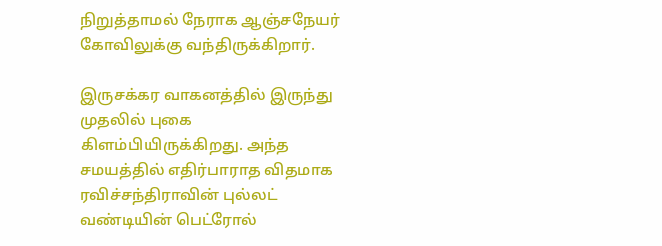நிறுத்தாமல் நேராக ஆஞ்சநேயர் கோவிலுக்கு வந்திருக்கிறார்.

இருசக்கர வாகனத்தில் இருந்து முதலில் புகை கிளம்பியிருக்கிறது. அந்த சமயத்தில் எதிர்பாராத விதமாக ரவிச்சந்திராவின் புல்லட் வண்டியின் பெட்ரோல்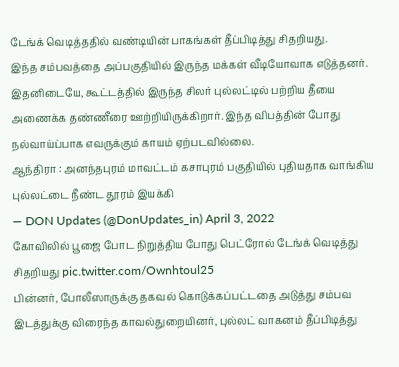டேங்க் வெடித்ததில் வண்டியின் பாகங்கள் தீப்பிடித்து சிதறியது.
இந்த சம்பவத்தை அப்பகுதியில் இருந்த மக்கள் வீடியோவாக எடுத்தனர். இதனிடையே, கூட்டத்தில் இருந்த சிலர் புல்லட்டில் பற்றிய தீயை அணைக்க தண்ணீரை ஊற்றியிருக்கிறார். இந்த விபத்தின் போது நல்வாய்ப்பாக எவருக்கும் காயம் ஏற்படவில்லை.
ஆந்திரா : அனந்தபுரம் மாவட்டம் கசாபுரம் பகுதியில் புதியதாக வாங்கிய புல்லட்டை நீண்ட தூரம் இயக்கி
— DON Updates (@DonUpdates_in) April 3, 2022
கோவிலில் பூஜை போட நிறுத்திய போது பெட்ரோல் டேங்க் வெடித்து சிதறியது pic.twitter.com/Ownhtoul25
பின்னர், போலீஸாருக்கு தகவல் கொடுக்கப்பட்டதை அடுத்து சம்பவ இடத்துக்கு விரைந்த காவல்துறையினர், புல்லட் வாகனம் தீப்பிடித்து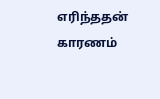எரிந்ததன் காரணம்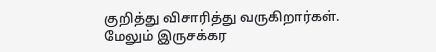குறித்து விசாரித்து வருகிறார்கள்.
மேலும் இருசக்கர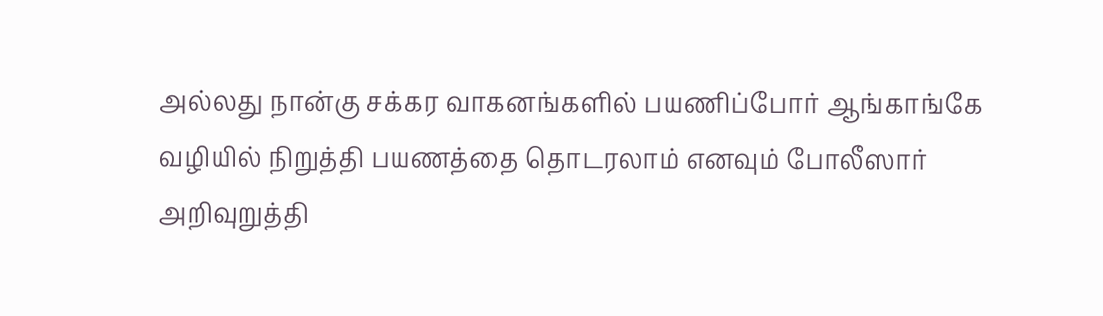அல்லது நான்கு சக்கர வாகனங்களில் பயணிப்போர் ஆங்காங்கே வழியில் நிறுத்தி பயணத்தை தொடரலாம் எனவும் போலீஸார் அறிவுறுத்தி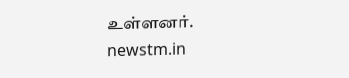உள்ளனர்.
newstm.in